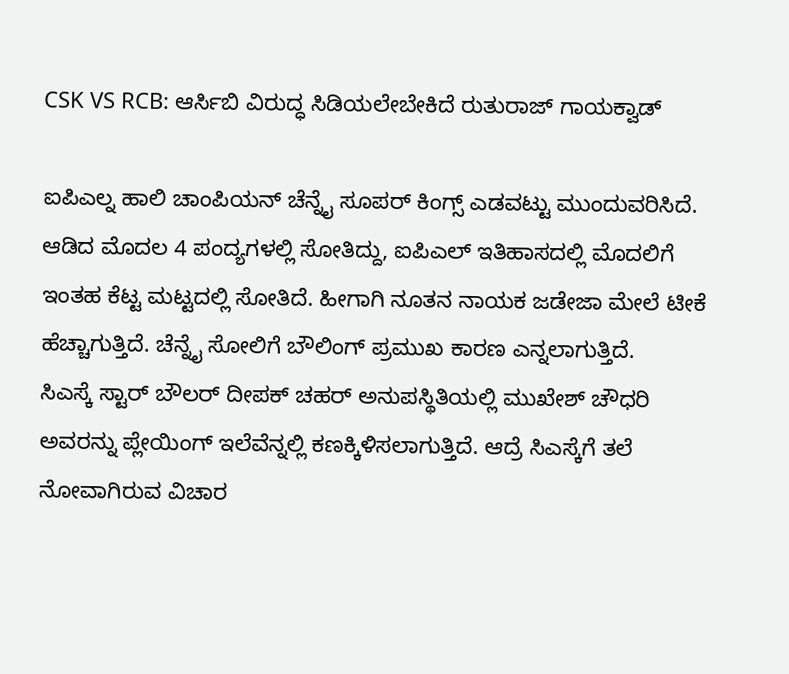CSK VS RCB: ಆರ್ಸಿಬಿ ವಿರುದ್ಧ ಸಿಡಿಯಲೇಬೇಕಿದೆ ರುತುರಾಜ್ ಗಾಯಕ್ವಾಡ್

ಐಪಿಎಲ್ನ ಹಾಲಿ ಚಾಂಪಿಯನ್ ಚೆನ್ನೈ ಸೂಪರ್ ಕಿಂಗ್ಸ್ ಎಡವಟ್ಟು ಮುಂದುವರಿಸಿದೆ. ಆಡಿದ ಮೊದಲ 4 ಪಂದ್ಯಗಳಲ್ಲಿ ಸೋತಿದ್ದು, ಐಪಿಎಲ್ ಇತಿಹಾಸದಲ್ಲಿ ಮೊದಲಿಗೆ ಇಂತಹ ಕೆಟ್ಟ ಮಟ್ಟದಲ್ಲಿ ಸೋತಿದೆ. ಹೀಗಾಗಿ ನೂತನ ನಾಯಕ ಜಡೇಜಾ ಮೇಲೆ ಟೀಕೆ ಹೆಚ್ಚಾಗುತ್ತಿದೆ. ಚೆನ್ನೈ ಸೋಲಿಗೆ ಬೌಲಿಂಗ್ ಪ್ರಮುಖ ಕಾರಣ ಎನ್ನಲಾಗುತ್ತಿದೆ.
ಸಿಎಸ್ಕೆ ಸ್ಟಾರ್ ಬೌಲರ್ ದೀಪಕ್ ಚಹರ್ ಅನುಪಸ್ಥಿತಿಯಲ್ಲಿ ಮುಖೇಶ್ ಚೌಧರಿ ಅವರನ್ನು ಪ್ಲೇಯಿಂಗ್ ಇಲೆವೆನ್ನಲ್ಲಿ ಕಣಕ್ಕಿಳಿಸಲಾಗುತ್ತಿದೆ. ಆದ್ರೆ ಸಿಎಸ್ಕೆಗೆ ತಲೆ ನೋವಾಗಿರುವ ವಿಚಾರ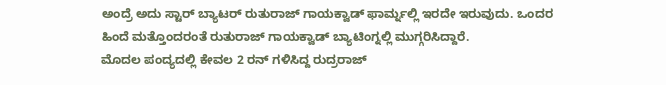ಅಂದ್ರೆ ಅದು ಸ್ಟಾರ್ ಬ್ಯಾಟರ್ ರುತುರಾಜ್ ಗಾಯಕ್ವಾಡ್ ಫಾರ್ಮ್ನಲ್ಲಿ ಇರದೇ ಇರುವುದು. ಒಂದರ ಹಿಂದೆ ಮತ್ತೊಂದರಂತೆ ರುತುರಾಜ್ ಗಾಯಕ್ವಾಡ್ ಬ್ಯಾಟಿಂಗ್ನಲ್ಲಿ ಮುಗ್ಗರಿಸಿದ್ದಾರೆ.
ಮೊದಲ ಪಂದ್ಯದಲ್ಲಿ ಕೇವಲ 2 ರನ್ ಗಳಿಸಿದ್ದ ರುದ್ರರಾಜ್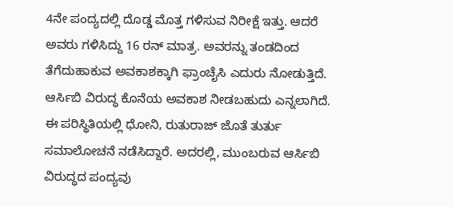4ನೇ ಪಂದ್ಯದಲ್ಲಿ ದೊಡ್ಡ ಮೊತ್ತ ಗಳಿಸುವ ನಿರೀಕ್ಷೆ ಇತ್ತು. ಆದರೆ ಅವರು ಗಳಿಸಿದ್ದು 16 ರನ್ ಮಾತ್ರ. ಅವರನ್ನು ತಂಡದಿಂದ ತೆಗೆದುಹಾಕುವ ಅವಕಾಶಕ್ಕಾಗಿ ಫ್ರಾಂಚೈಸಿ ಎದುರು ನೋಡುತ್ತಿದೆ. ಆರ್ಸಿಬಿ ವಿರುದ್ಧ ಕೊನೆಯ ಅವಕಾಶ ನೀಡಬಹುದು ಎನ್ನಲಾಗಿದೆ.
ಈ ಪರಿಸ್ಥಿತಿಯಲ್ಲಿ ಧೋನಿ, ರುತುರಾಜ್ ಜೊತೆ ತುರ್ತು ಸಮಾಲೋಚನೆ ನಡೆಸಿದ್ದಾರೆ. ಅದರಲ್ಲಿ, ಮುಂಬರುವ ಆರ್ಸಿಬಿ ವಿರುದ್ಧದ ಪಂದ್ಯವು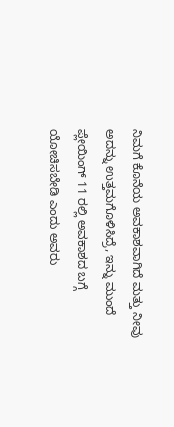ನಿಮಗೆ ಕೊನೆಯ ಅವಕಾಶವಾಗಿದೆ ಮತ್ತು ನೀವು ಅದನ್ನು ಉತ್ತಮಗೊಳಿಸಿದ್ರೆ, ಇನ್ನು ಮುಂದೆ ಪ್ಲೇಯಿಂಗ್ 11 ರಲ್ಲಿ ಅವಕಾಶದ ಬಗ್ಗೆ ಯೋಚಿಸಬೇಡಿ ಎಂದು ಅವರು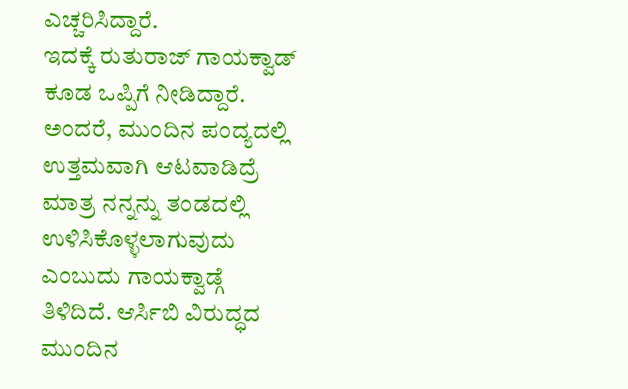ಎಚ್ಚರಿಸಿದ್ದಾರೆ.
ಇದಕ್ಕೆ ರುತುರಾಜ್ ಗಾಯಕ್ವಾಡ್ ಕೂಡ ಒಪ್ಪಿಗೆ ನೀಡಿದ್ದಾರೆ. ಅಂದರೆ, ಮುಂದಿನ ಪಂದ್ಯದಲ್ಲಿ ಉತ್ತಮವಾಗಿ ಆಟವಾಡಿದ್ರೆ ಮಾತ್ರ ನನ್ನನ್ನು ತಂಡದಲ್ಲಿ ಉಳಿಸಿಕೊಳ್ಳಲಾಗುವುದು ಎಂಬುದು ಗಾಯಕ್ವಾಡ್ಗೆ ತಿಳಿದಿದೆ. ಆರ್ಸಿಬಿ ವಿರುದ್ಧದ ಮುಂದಿನ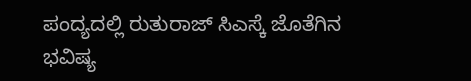ಪಂದ್ಯದಲ್ಲಿ ರುತುರಾಜ್ ಸಿಎಸ್ಕೆ ಜೊತೆಗಿನ ಭವಿಷ್ಯ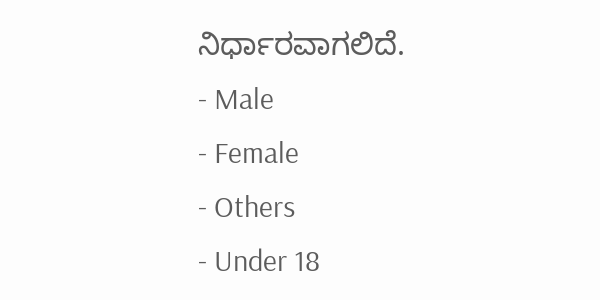ನಿರ್ಧಾರವಾಗಲಿದೆ.
- Male
- Female
- Others
- Under 18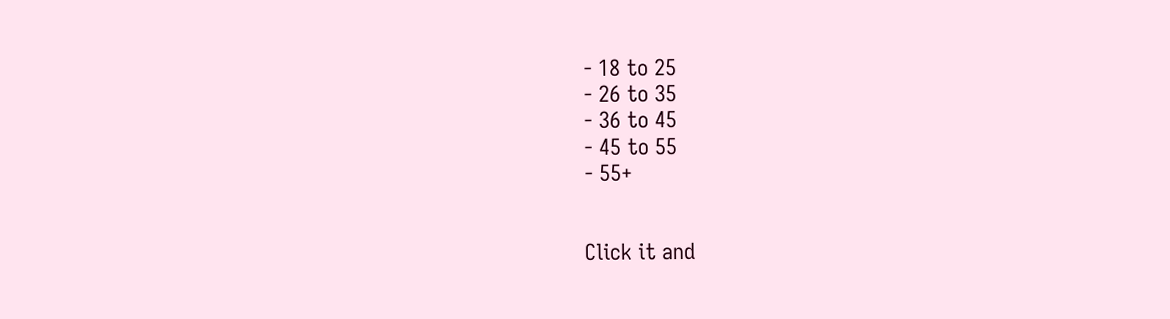- 18 to 25
- 26 to 35
- 36 to 45
- 45 to 55
- 55+


Click it and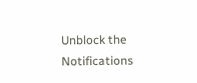Unblock the Notifications